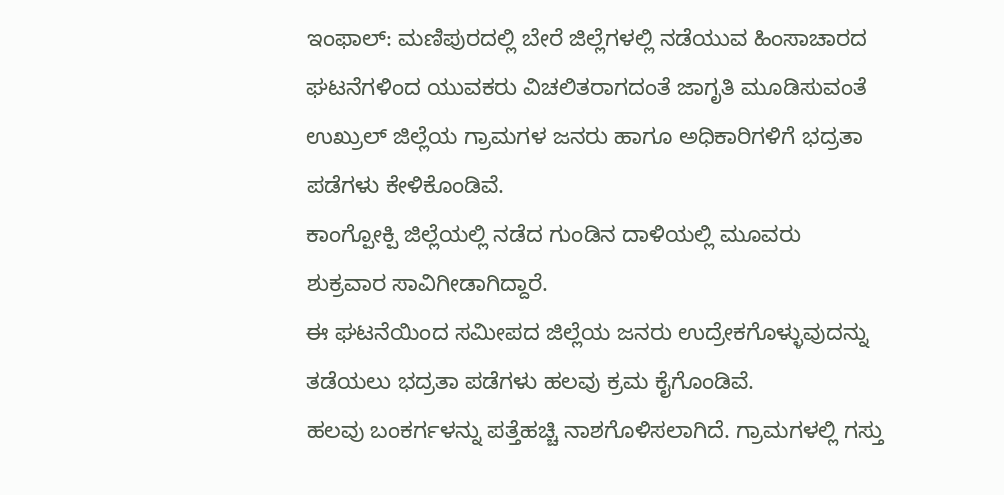ಇಂಫಾಲ್: ಮಣಿಪುರದಲ್ಲಿ ಬೇರೆ ಜಿಲ್ಲೆಗಳಲ್ಲಿ ನಡೆಯುವ ಹಿಂಸಾಚಾರದ ಘಟನೆಗಳಿಂದ ಯುವಕರು ವಿಚಲಿತರಾಗದಂತೆ ಜಾಗೃತಿ ಮೂಡಿಸುವಂತೆ ಉಖ್ರುಲ್ ಜಿಲ್ಲೆಯ ಗ್ರಾಮಗಳ ಜನರು ಹಾಗೂ ಅಧಿಕಾರಿಗಳಿಗೆ ಭದ್ರತಾ ಪಡೆಗಳು ಕೇಳಿಕೊಂಡಿವೆ.
ಕಾಂಗ್ಪೋಕ್ಪಿ ಜಿಲ್ಲೆಯಲ್ಲಿ ನಡೆದ ಗುಂಡಿನ ದಾಳಿಯಲ್ಲಿ ಮೂವರು ಶುಕ್ರವಾರ ಸಾವಿಗೀಡಾಗಿದ್ದಾರೆ.
ಈ ಘಟನೆಯಿಂದ ಸಮೀಪದ ಜಿಲ್ಲೆಯ ಜನರು ಉದ್ರೇಕಗೊಳ್ಳುವುದನ್ನು ತಡೆಯಲು ಭದ್ರತಾ ಪಡೆಗಳು ಹಲವು ಕ್ರಮ ಕೈಗೊಂಡಿವೆ.
ಹಲವು ಬಂಕರ್ಗಳನ್ನು ಪತ್ತೆಹಚ್ಚಿ ನಾಶಗೊಳಿಸಲಾಗಿದೆ. ಗ್ರಾಮಗಳಲ್ಲಿ ಗಸ್ತು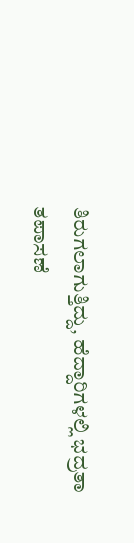ತಿರುಗಲಾಗುತ್ತಿದ್ದು, ಹೆದ್ದಾರಿಗಳಲ್ಲಿ ಭದ್ರತಾ ತಪಾಸಣೆ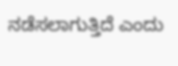ನಡೆಸಲಾಗುತ್ತಿದೆ ಎಂದು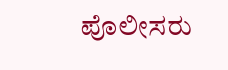ಪೊಲೀಸರು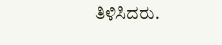ತಿಳಿಸಿದರು.